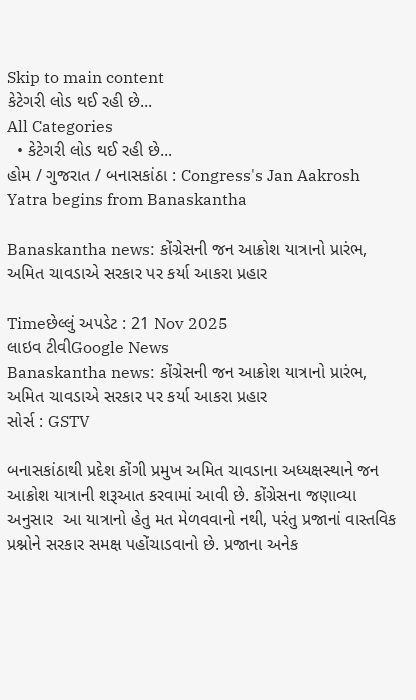Skip to main content
કેટેગરી લોડ થઈ રહી છે...
All Categories
  • કેટેગરી લોડ થઈ રહી છે...
હોમ / ગુજરાત / બનાસકાંઠા : Congress's Jan Aakrosh Yatra begins from Banaskantha

Banaskantha news: કોંગ્રેસની જન આક્રોશ યાત્રાનો પ્રારંભ, અમિત ચાવડાએ સરકાર પર કર્યા આકરા પ્રહાર

Timeછેલ્લું અપડેટ : 21 Nov 2025
લાઇવ ટીવીGoogle News
Banaskantha news: કોંગ્રેસની જન આક્રોશ યાત્રાનો પ્રારંભ, અમિત ચાવડાએ સરકાર પર કર્યા આકરા પ્રહાર
સોર્સ : GSTV

બનાસકાંઠાથી પ્રદેશ કોંગી પ્રમુખ અમિત ચાવડાના અધ્યક્ષસ્થાને જન આક્રોશ યાત્રાની શરૂઆત કરવામાં આવી છે. કોંગ્રેસના જણાવ્યા અનુસાર  આ યાત્રાનો હેતુ મત મેળવવાનો નથી, પરંતુ પ્રજાનાં વાસ્તવિક પ્રશ્નોને સરકાર સમક્ષ પહોંચાડવાનો છે. પ્રજાના અનેક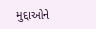મુદ્દાઓને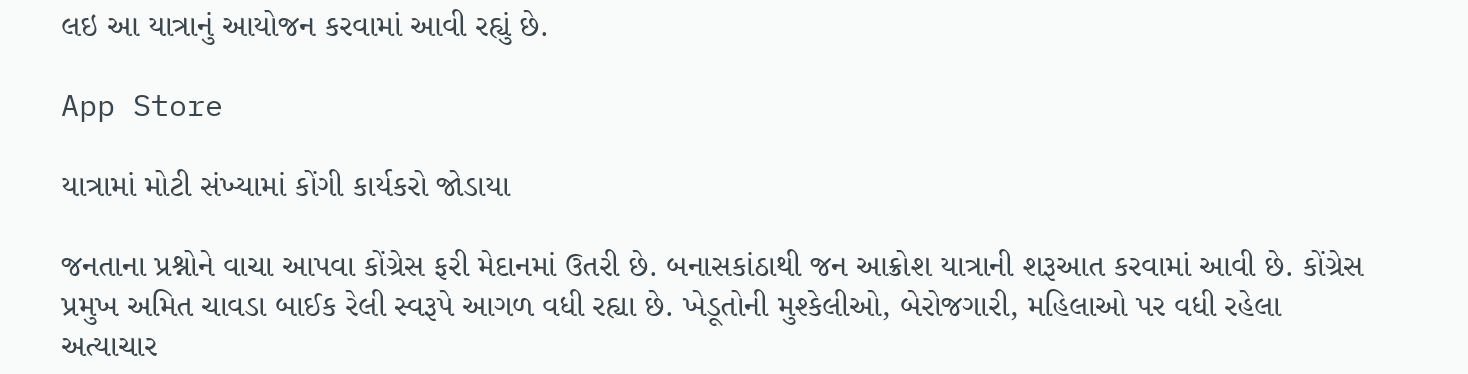લઇ આ યાત્રાનું આયોજન કરવામાં આવી રહ્યું છે.

App Store

યાત્રામાં મોટી સંખ્યામાં કોંગી કાર્યકરો જોડાયા

જનતાના પ્રશ્નોને વાચા આપવા કોંગ્રેસ ફરી મેદાનમાં ઉતરી છે. બનાસકાંઠાથી જન આક્રોશ યાત્રાની શરૂઆત કરવામાં આવી છે. કોંગ્રેસ પ્રમુખ અમિત ચાવડા બાઈક રેલી સ્વરૂપે આગળ વધી રહ્યા છે. ખેડૂતોની મુશ્કેલીઓ, બેરોજગારી, મહિલાઓ પર વધી રહેલા અત્યાચાર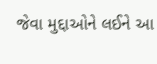જેવા મુદ્દાઓને લઈને આ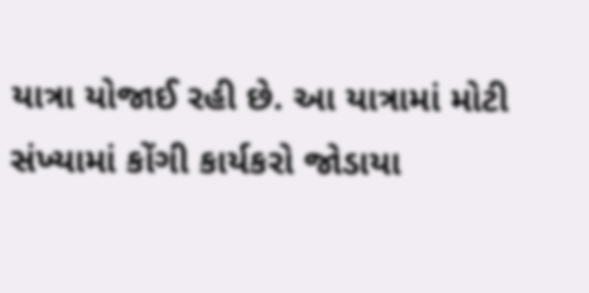યાત્રા યોજાઈ રહી છે. આ યાત્રામાં મોટી સંખ્યામાં કોંગી કાર્યકરો જોડાયા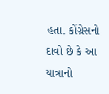હતા. કોંગ્રેસનો દાવો છે કે આ યાત્રાનો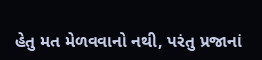હેતુ મત મેળવવાનો નથી, પરંતુ પ્રજાનાં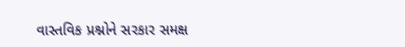વાસ્તવિક પ્રશ્નોને સરકાર સમક્ષ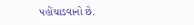પહોંચાડવાનો છે.